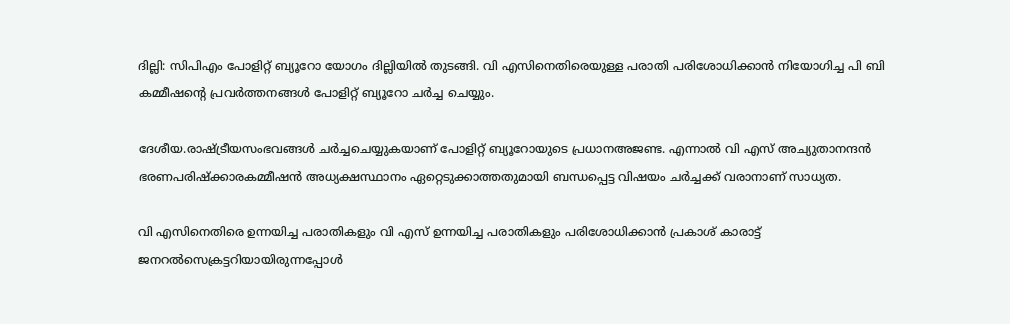ദില്ലി: സിപിഎം പോളിറ്റ് ബ്യൂറോ യോഗം ദില്ലിയില്‍ തുടങ്ങി. വി എസിനെതിരെയുള്ള പരാതി പരിശോധിക്കാന്‍ നിയോഗിച്ച പി ബി കമ്മീഷന്റെ പ്രവര്‍ത്തനങ്ങള്‍ പോളിറ്റ് ബ്യൂറോ ചര്‍ച്ച ചെയ്യും.

ദേശീയ.രാഷ്ട്രീയസംഭവങ്ങള്‍ ചര്‍ച്ചചെയ്യുകയാണ് പോളിറ്റ് ബ്യൂറോയുടെ പ്രധാനഅജണ്ട. എന്നാല്‍ വി എസ് അച്യുതാനന്ദന്‍ ഭരണപരിഷ്‌ക്കാരകമ്മീഷന്‍ അധ്യക്ഷസ്ഥാനം ഏറ്റെടുക്കാത്തതുമായി ബന്ധപ്പെട്ട വിഷയം ചര്‍ച്ചക്ക് വരാനാണ് സാധ്യത.

വി എസിനെതിരെ ഉന്നയിച്ച പരാതികളും വി എസ് ഉന്നയിച്ച പരാതികളും പരിശോധിക്കാന്‍ പ്രകാശ് കാരാട്ട് ജനറല്‍സെക്രട്ടറിയായിരുന്നപ്പോള്‍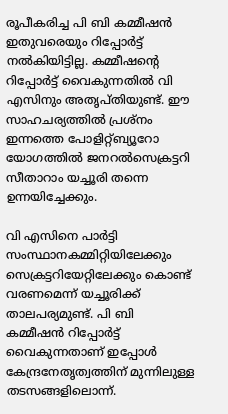രൂപീകരിച്ച പി ബി കമ്മീഷന്‍ ഇതുവരെയും റിപ്പോര്‍ട്ട് നല്‍കിയിട്ടില്ല. കമ്മീഷന്റെ റിപ്പോര്‍ട്ട് വൈകുന്നതില്‍ വി എസിനും അതൃപ്തിയുണ്ട്. ഈ സാഹചര്യത്തില്‍ പ്രശ്‌നം ഇന്നത്തെ പോളിറ്റ്ബ്യൂറോ യോഗത്തില്‍ ജനറല്‍സെക്രട്ടറി സീതാറാം യച്ചൂരി തന്നെ ഉന്നയിച്ചേക്കും.

വി എസിനെ പാര്‍ട്ടി സംസ്ഥാനകമ്മിറ്റിയിലേക്കും സെക്രട്ടറിയേറ്റിലേക്കും കൊണ്ട് വരണമെന്ന് യച്ചൂരിക്ക് താലപര്യമുണ്ട്. പി ബി കമ്മീഷന്‍ റിപ്പോര്‍ട്ട് വൈകുന്നതാണ് ഇപ്പോള്‍ കേന്ദ്രനേതൃത്വത്തിന് മുന്നിലുള്ള തടസങ്ങളിലൊന്ന്.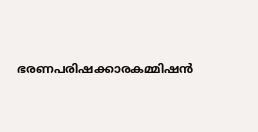ഭരണപരിഷക്കാരകമ്മിഷന്‍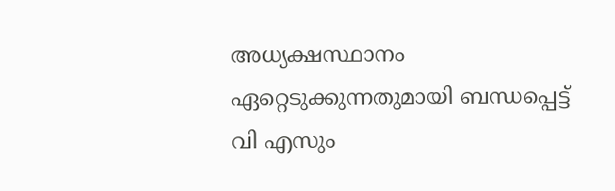അധ്യക്ഷസ്ഥാനം ഏറ്റെടുക്കുന്നതുമായി ബന്ധപ്പെട്ട് വി എസും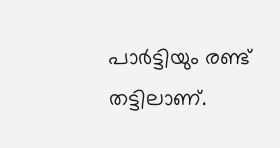പാര്‍ട്ടിയും രണ്ട് തട്ടിലാണ്.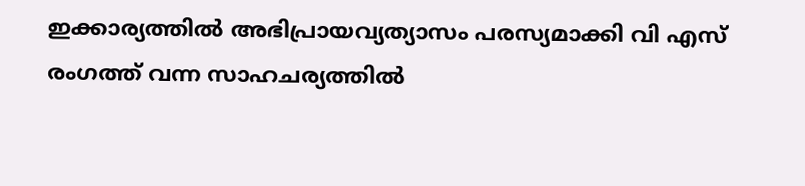ഇക്കാര്യത്തില്‍ അഭിപ്രായവ്യത്യാസം പരസ്യമാക്കി വി എസ് രംഗത്ത് വന്ന സാഹചര്യത്തില്‍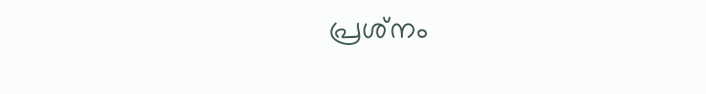പ്രശ്‌നം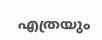എത്രയും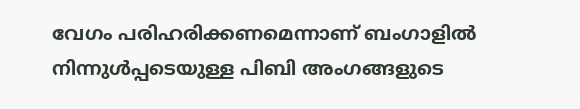വേഗം പരിഹരിക്കണമെന്നാണ് ബംഗാളില്‍ നിന്നുള്‍പ്പടെയുള്ള പിബി അംഗങ്ങളുടെ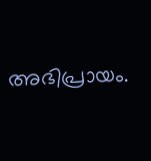അഭിപ്രായം.